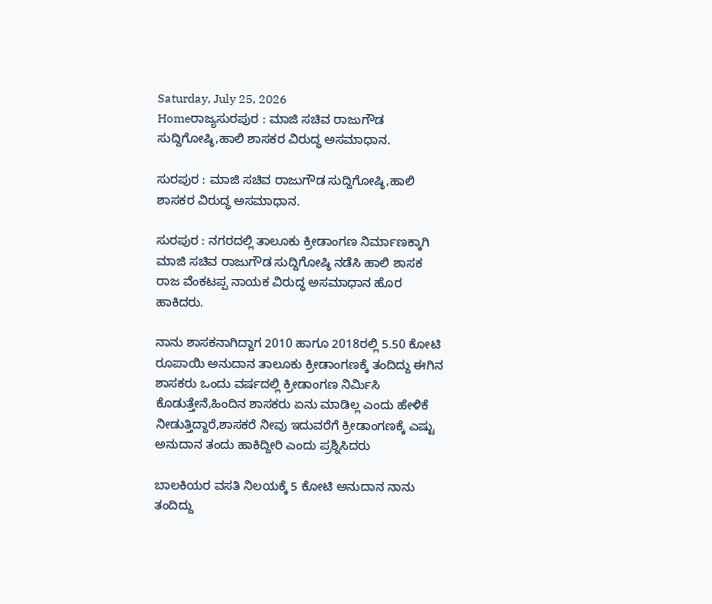Saturday, July 25, 2026
Homeರಾಜ್ಯಸುರಪುರ : ಮಾಜಿ ಸಚಿವ ರಾಜುಗೌಡ ಸುದ್ದಿಗೋಷ್ಠಿ,ಹಾಲಿ ಶಾಸಕರ ವಿರುದ್ಧ ಅಸಮಾಧಾನ.

ಸುರಪುರ : ಮಾಜಿ ಸಚಿವ ರಾಜುಗೌಡ ಸುದ್ದಿಗೋಷ್ಠಿ,ಹಾಲಿ ಶಾಸಕರ ವಿರುದ್ಧ ಅಸಮಾಧಾನ.

ಸುರಪುರ : ನಗರದಲ್ಲಿ ತಾಲೂಕು ಕ್ರೀಡಾಂಗಣ ನಿರ್ಮಾಣಕ್ಕಾಗಿ ಮಾಜಿ ಸಚಿವ ರಾಜುಗೌಡ ಸುದ್ದಿಗೋಷ್ಠಿ ನಡೆಸಿ ಹಾಲಿ ಶಾಸಕ ರಾಜ ವೆಂಕಟಪ್ಪ ನಾಯಕ ವಿರುದ್ಧ ಅಸಮಾಧಾನ ಹೊರ ಹಾಕಿದರು.

ನಾನು ಶಾಸಕನಾಗಿದ್ದಾಗ 2010 ಹಾಗೂ 2018ರಲ್ಲಿ 5.50 ಕೋಟಿ ರೂಪಾಯಿ ಅನುದಾನ ತಾಲೂಕು ಕ್ರೀಡಾಂಗಣಕ್ಕೆ ತಂದಿದ್ದು ಈಗಿನ ಶಾಸಕರು ಒಂದು ವರ್ಷದಲ್ಲಿ ಕ್ರೀಡಾಂಗಣ ನಿರ್ಮಿಸಿ ಕೊಡುತ್ತೇನೆ,ಹಿಂದಿನ ಶಾಸಕರು ಏನು ಮಾಡಿಲ್ಲ ಎಂದು ಹೇಳಿಕೆ ನೀಡುತ್ತಿದ್ದಾರೆ,ಶಾಸಕರೆ ನೀವು ಇದುವರೆಗೆ ಕ್ರೀಡಾಂಗಣಕ್ಕೆ ಎಷ್ಟು ಅನುದಾನ ತಂದು ಹಾಕಿದ್ದೀರಿ ಎಂದು ಪ್ರಶ್ನಿಸಿದರು

ಬಾಲಕಿಯರ ವಸತಿ ನಿಲಯಕ್ಕೆ 5 ಕೋಟಿ ಅನುದಾನ ನಾನು ತಂದಿದ್ದು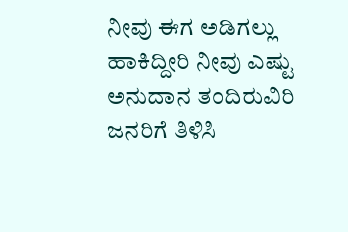ನೀವು ಈಗ ಅಡಿಗಲ್ಲು ಹಾಕಿದ್ದೀರಿ ನೀವು ಎಷ್ಟು ಅನುದಾನ ತಂದಿರುವಿರಿ ಜನರಿಗೆ ತಿಳಿಸಿ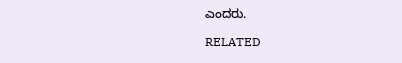ಎಂದರು.

RELATED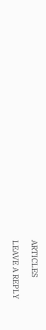ARTICLES

LEAVE A REPLY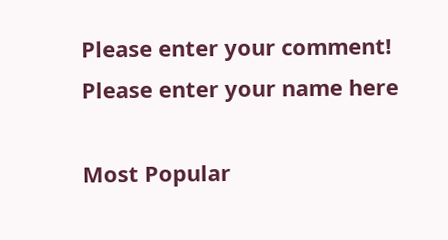Please enter your comment!
Please enter your name here

Most Popular